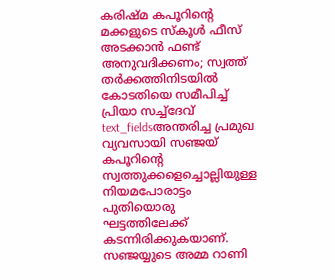കരിഷ്മ കപൂറിന്റെ മക്കളുടെ സ്കൂൾ ഫീസ് അടക്കാൻ ഫണ്ട് അനുവദിക്കണം; സ്വത്ത് തർക്കത്തിനിടയിൽ കോടതിയെ സമീപിച്ച് പ്രിയാ സച്ച്ദേവ്
text_fieldsഅന്തരിച്ച പ്രമുഖ വ്യവസായി സഞ്ജയ് കപൂറിന്റെ സ്വത്തുക്കളെച്ചൊല്ലിയുള്ള നിയമപോരാട്ടം പുതിയൊരു ഘട്ടത്തിലേക്ക് കടന്നിരിക്കുകയാണ്. സഞ്ജയ്യുടെ അമ്മ റാണി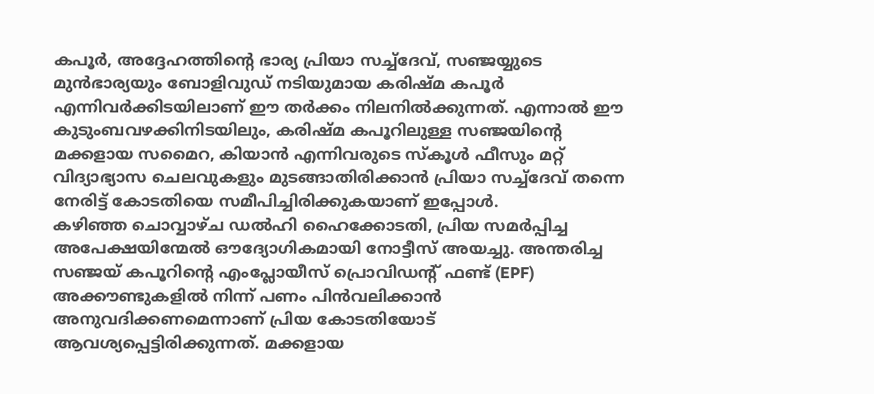കപൂർ, അദ്ദേഹത്തിന്റെ ഭാര്യ പ്രിയാ സച്ച്ദേവ്, സഞ്ജയ്യുടെ മുൻഭാര്യയും ബോളിവുഡ് നടിയുമായ കരിഷ്മ കപൂർ എന്നിവർക്കിടയിലാണ് ഈ തർക്കം നിലനിൽക്കുന്നത്. എന്നാൽ ഈ കുടുംബവഴക്കിനിടയിലും, കരിഷ്മ കപൂറിലുള്ള സഞ്ജയിന്റെ മക്കളായ സമൈറ, കിയാൻ എന്നിവരുടെ സ്കൂൾ ഫീസും മറ്റ് വിദ്യാഭ്യാസ ചെലവുകളും മുടങ്ങാതിരിക്കാൻ പ്രിയാ സച്ച്ദേവ് തന്നെ നേരിട്ട് കോടതിയെ സമീപിച്ചിരിക്കുകയാണ് ഇപ്പോൾ.
കഴിഞ്ഞ ചൊവ്വാഴ്ച ഡൽഹി ഹൈക്കോടതി, പ്രിയ സമർപ്പിച്ച അപേക്ഷയിന്മേൽ ഔദ്യോഗികമായി നോട്ടീസ് അയച്ചു. അന്തരിച്ച സഞ്ജയ് കപൂറിന്റെ എംപ്ലോയീസ് പ്രൊവിഡന്റ് ഫണ്ട് (EPF) അക്കൗണ്ടുകളിൽ നിന്ന് പണം പിൻവലിക്കാൻ അനുവദിക്കണമെന്നാണ് പ്രിയ കോടതിയോട് ആവശ്യപ്പെട്ടിരിക്കുന്നത്. മക്കളായ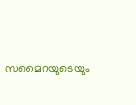സമൈറയുടെയും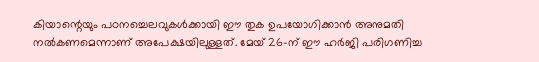കിയാന്റെയും പഠനച്ചെലവുകൾക്കായി ഈ തുക ഉപയോഗിക്കാൻ അനുമതി നൽകണമെന്നാണ് അപേക്ഷയിലുള്ളത്. മേയ് 26-ന് ഈ ഹർജി പരിഗണിച്ച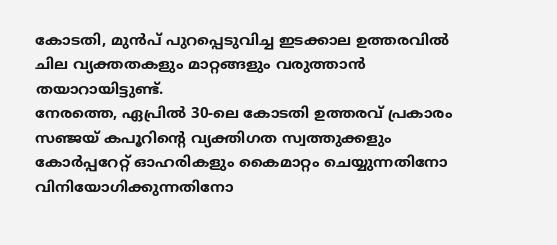കോടതി, മുൻപ് പുറപ്പെടുവിച്ച ഇടക്കാല ഉത്തരവിൽ ചില വ്യക്തതകളും മാറ്റങ്ങളും വരുത്താൻ തയാറായിട്ടുണ്ട്.
നേരത്തെ, ഏപ്രിൽ 30-ലെ കോടതി ഉത്തരവ് പ്രകാരം സഞ്ജയ് കപൂറിന്റെ വ്യക്തിഗത സ്വത്തുക്കളും കോർപ്പറേറ്റ് ഓഹരികളും കൈമാറ്റം ചെയ്യുന്നതിനോ വിനിയോഗിക്കുന്നതിനോ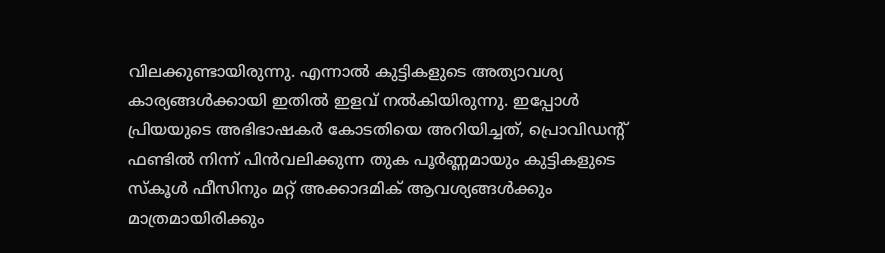വിലക്കുണ്ടായിരുന്നു. എന്നാൽ കുട്ടികളുടെ അത്യാവശ്യ കാര്യങ്ങൾക്കായി ഇതിൽ ഇളവ് നൽകിയിരുന്നു. ഇപ്പോൾ പ്രിയയുടെ അഭിഭാഷകർ കോടതിയെ അറിയിച്ചത്, പ്രൊവിഡന്റ് ഫണ്ടിൽ നിന്ന് പിൻവലിക്കുന്ന തുക പൂർണ്ണമായും കുട്ടികളുടെ സ്കൂൾ ഫീസിനും മറ്റ് അക്കാദമിക് ആവശ്യങ്ങൾക്കും മാത്രമായിരിക്കും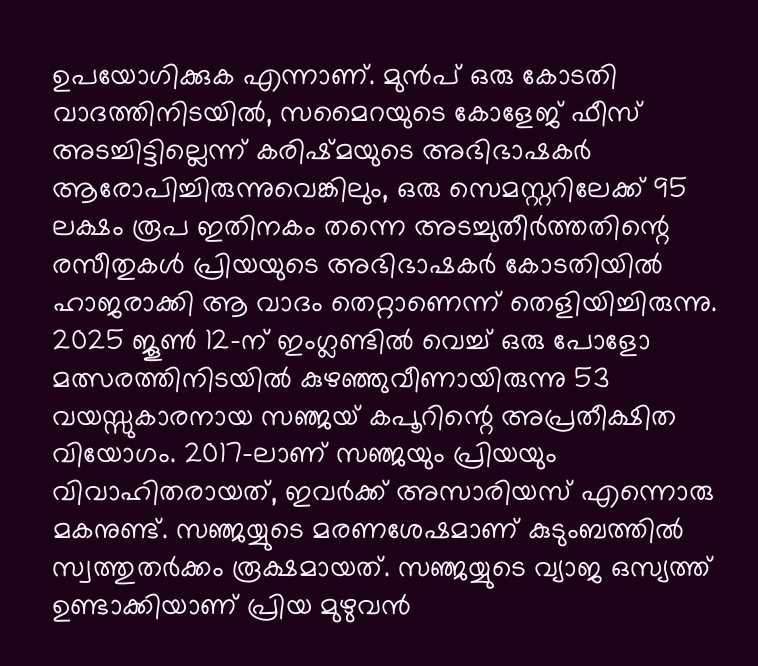ഉപയോഗിക്കുക എന്നാണ്. മുൻപ് ഒരു കോടതി വാദത്തിനിടയിൽ, സമൈറയുടെ കോളേജ് ഫീസ് അടച്ചിട്ടില്ലെന്ന് കരിഷ്മയുടെ അഭിഭാഷകർ ആരോപിച്ചിരുന്നുവെങ്കിലും, ഒരു സെമസ്റ്ററിലേക്ക് 95 ലക്ഷം രൂപ ഇതിനകം തന്നെ അടച്ചുതീർത്തതിന്റെ രസീതുകൾ പ്രിയയുടെ അഭിഭാഷകർ കോടതിയിൽ ഹാജരാക്കി ആ വാദം തെറ്റാണെന്ന് തെളിയിച്ചിരുന്നു.
2025 ജൂൺ 12-ന് ഇംഗ്ലണ്ടിൽ വെച്ച് ഒരു പോളോ മത്സരത്തിനിടയിൽ കുഴഞ്ഞുവീണായിരുന്നു 53 വയസ്സുകാരനായ സഞ്ജയ് കപൂറിന്റെ അപ്രതീക്ഷിത വിയോഗം. 2017-ലാണ് സഞ്ജയും പ്രിയയും വിവാഹിതരായത്, ഇവർക്ക് അസാരിയസ് എന്നൊരു മകനുണ്ട്. സഞ്ജയ്യുടെ മരണശേഷമാണ് കുടുംബത്തിൽ സ്വത്തുതർക്കം രൂക്ഷമായത്. സഞ്ജയ്യുടെ വ്യാജ ഒസ്യത്ത് ഉണ്ടാക്കിയാണ് പ്രിയ മുഴുവൻ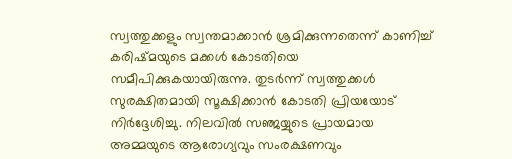സ്വത്തുക്കളും സ്വന്തമാക്കാൻ ശ്രമിക്കുന്നതെന്ന് കാണിച്ച് കരിഷ്മയുടെ മക്കൾ കോടതിയെ സമീപിക്കുകയായിരുന്നു. തുടർന്ന് സ്വത്തുക്കൾ സുരക്ഷിതമായി സൂക്ഷിക്കാൻ കോടതി പ്രിയയോട് നിർദ്ദേശിച്ചു. നിലവിൽ സഞ്ജയ്യുടെ പ്രായമായ അമ്മയുടെ ആരോഗ്യവും സംരക്ഷണവും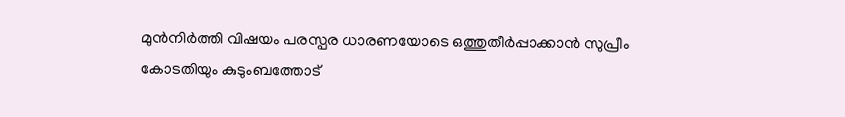മുൻനിർത്തി വിഷയം പരസ്പര ധാരണയോടെ ഒത്തുതീർപ്പാക്കാൻ സുപ്രീം കോടതിയും കുടുംബത്തോട്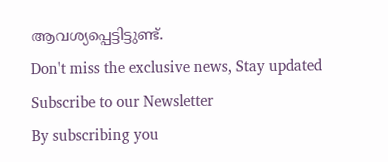ആവശ്യപ്പെട്ടിട്ടുണ്ട്.
Don't miss the exclusive news, Stay updated
Subscribe to our Newsletter
By subscribing you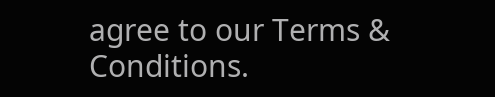agree to our Terms & Conditions.